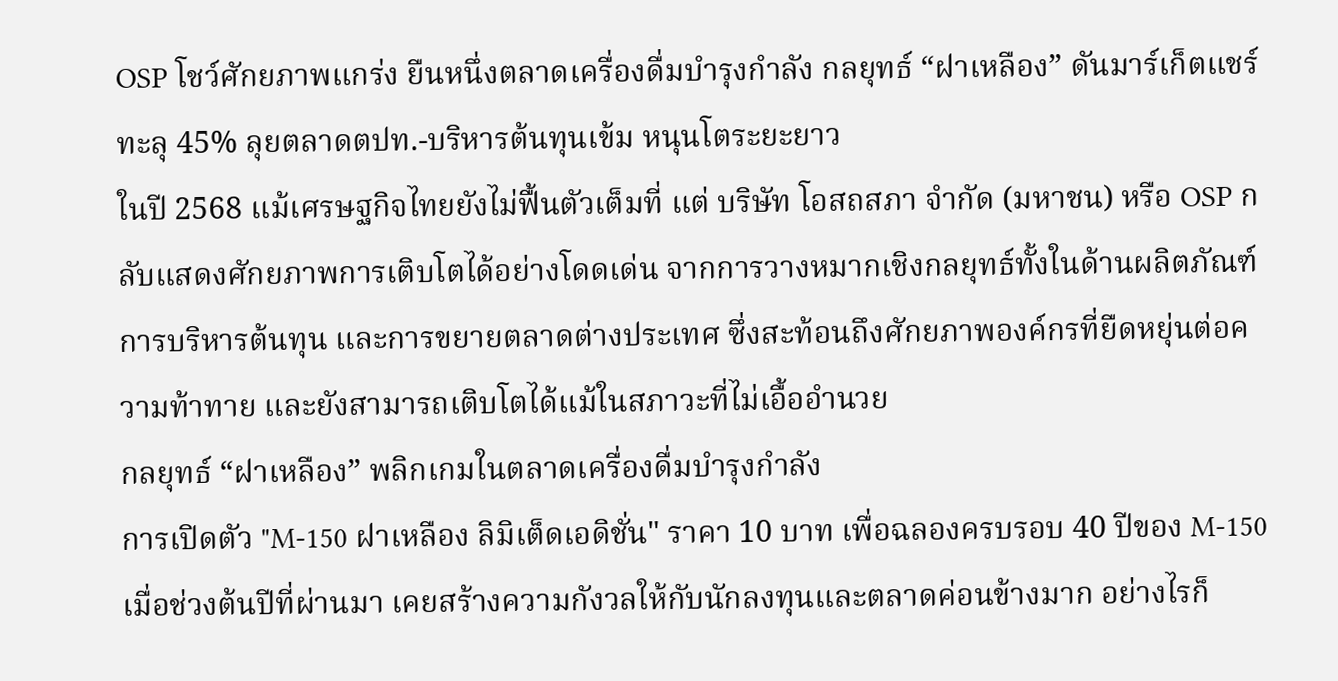OSP โชว์ศักยภาพแกร่ง ยืนหนึ่งตลาดเครื่องดื่มบำรุงกำลัง กลยุทธ์ “ฝาเหลือง” ดันมาร์เก็ตแชร์ทะลุ 45% ลุยตลาดตปท.-บริหารต้นทุนเข้ม หนุนโตระยะยาว
ในปี 2568 แม้เศรษฐกิจไทยยังไม่ฟื้นตัวเต็มที่ แต่ บริษัท โอสถสภา จำกัด (มหาชน) หรือ OSP กลับแสดงศักยภาพการเติบโตได้อย่างโดดเด่น จากการวางหมากเชิงกลยุทธ์ทั้งในด้านผลิตภัณฑ์ การบริหารต้นทุน และการขยายตลาดต่างประเทศ ซึ่งสะท้อนถึงศักยภาพองค์กรที่ยืดหยุ่นต่อความท้าทาย และยังสามารถเติบโตได้แม้ในสภาวะที่ไม่เอื้ออำนวย
กลยุทธ์ “ฝาเหลือง” พลิกเกมในตลาดเครื่องดื่มบำรุงกำลัง
การเปิดตัว "M-150 ฝาเหลือง ลิมิเต็ดเอดิชั่น" ราคา 10 บาท เพื่อฉลองครบรอบ 40 ปีของ M-150 เมื่อช่วงต้นปีที่ผ่านมา เคยสร้างความกังวลให้กับนักลงทุนและตลาดค่อนข้างมาก อย่างไรก็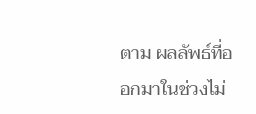ตาม ผลลัพธ์ที่ออกมาในช่วงไม่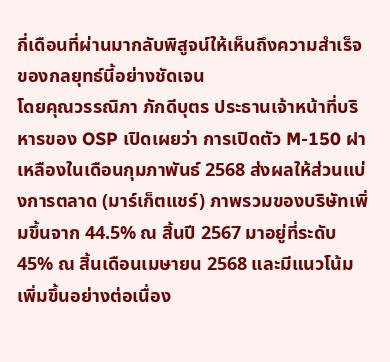กี่เดือนที่ผ่านมากลับพิสูจน์ให้เห็นถึงความสำเร็จของกลยุทธ์นี้อย่างชัดเจน
โดยคุณวรรณิภา ภักดีบุตร ประธานเจ้าหน้าที่บริหารของ OSP เปิดเผยว่า การเปิดตัว M-150 ฝาเหลืองในเดือนกุมภาพันธ์ 2568 ส่งผลให้ส่วนแบ่งการตลาด (มาร์เก็ตแชร์) ภาพรวมของบริษัทเพิ่มขึ้นจาก 44.5% ณ สิ้นปี 2567 มาอยู่ที่ระดับ 45% ณ สิ้นเดือนเมษายน 2568 และมีแนวโน้มเพิ่มขึ้นอย่างต่อเนื่อง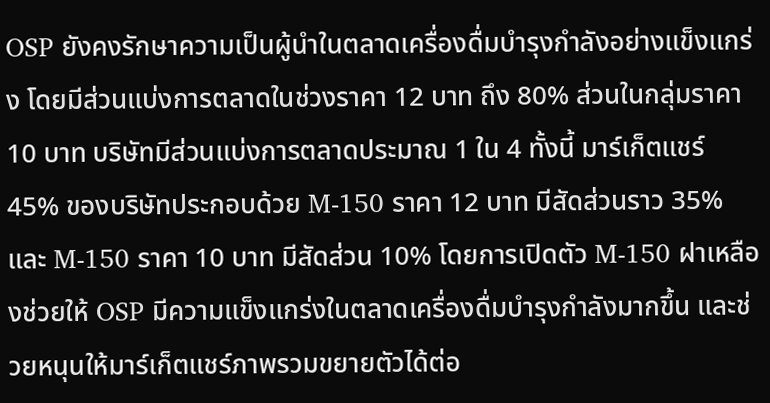OSP ยังคงรักษาความเป็นผู้นำในตลาดเครื่องดื่มบำรุงกำลังอย่างแข็งแกร่ง โดยมีส่วนแบ่งการตลาดในช่วงราคา 12 บาท ถึง 80% ส่วนในกลุ่มราคา 10 บาท บริษัทมีส่วนแบ่งการตลาดประมาณ 1 ใน 4 ทั้งนี้ มาร์เก็ตแชร์ 45% ของบริษัทประกอบด้วย M-150 ราคา 12 บาท มีสัดส่วนราว 35% และ M-150 ราคา 10 บาท มีสัดส่วน 10% โดยการเปิดตัว M-150 ฝาเหลืองช่วยให้ OSP มีความแข็งแกร่งในตลาดเครื่องดื่มบำรุงกำลังมากขึ้น และช่วยหนุนให้มาร์เก็ตแชร์ภาพรวมขยายตัวได้ต่อ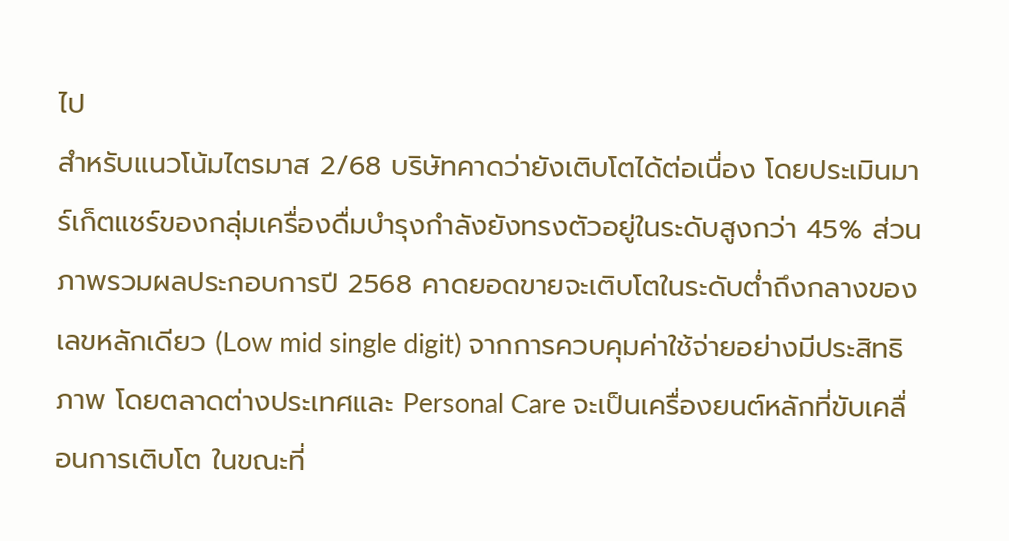ไป
สำหรับแนวโน้มไตรมาส 2/68 บริษัทคาดว่ายังเติบโตได้ต่อเนื่อง โดยประเมินมาร์เก็ตแชร์ของกลุ่มเครื่องดื่มบำรุงกำลังยังทรงตัวอยู่ในระดับสูงกว่า 45% ส่วนภาพรวมผลประกอบการปี 2568 คาดยอดขายจะเติบโตในระดับต่ำถึงกลางของเลขหลักเดียว (Low mid single digit) จากการควบคุมค่าใช้จ่ายอย่างมีประสิทธิภาพ โดยตลาดต่างประเทศและ Personal Care จะเป็นเครื่องยนต์หลักที่ขับเคลื่อนการเติบโต ในขณะที่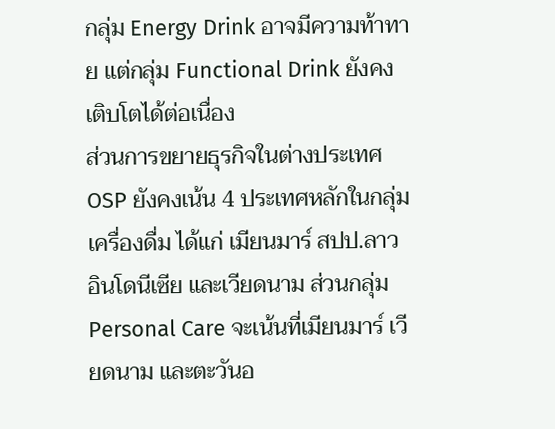กลุ่ม Energy Drink อาจมีความท้าทาย แต่กลุ่ม Functional Drink ยังคงเติบโตได้ต่อเนื่อง
ส่วนการขยายธุรกิจในต่างประเทศ OSP ยังคงเน้น 4 ประเทศหลักในกลุ่มเครื่องดื่ม ได้แก่ เมียนมาร์ สปป.ลาว อินโดนีเซีย และเวียดนาม ส่วนกลุ่ม Personal Care จะเน้นที่เมียนมาร์ เวียดนาม และตะวันอ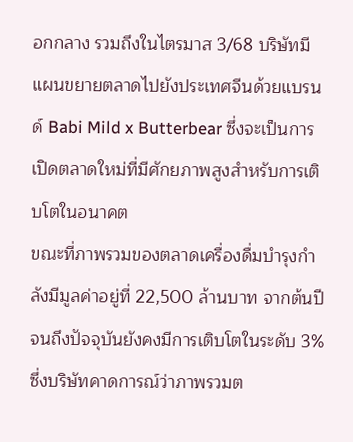อกกลาง รวมถึงในไตรมาส 3/68 บริษัทมีแผนขยายตลาดไปยังประเทศจีนด้วยแบรนด์ Babi Mild x Butterbear ซึ่งจะเป็นการเปิดตลาดใหม่ที่มีศักยภาพสูงสำหรับการเติบโตในอนาคต
ขณะที่ภาพรวมของตลาดเครื่องดื่มบำรุงกำลังมีมูลค่าอยู่ที่ 22,500 ล้านบาท จากต้นปีจนถึงปัจจุบันยังคงมีการเติบโตในระดับ 3% ซึ่งบริษัทคาดการณ์ว่าภาพรวมต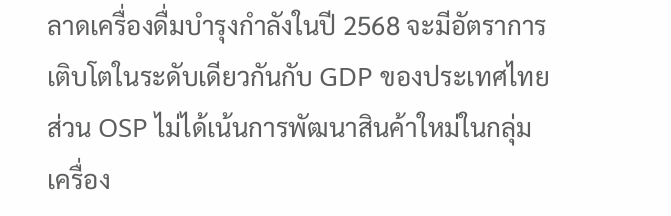ลาดเครื่องดื่มบำรุงกำลังในปี 2568 จะมีอัตราการเติบโตในระดับเดียวกันกับ GDP ของประเทศไทย ส่วน OSP ไม่ได้เน้นการพัฒนาสินค้าใหม่ในกลุ่มเครื่อง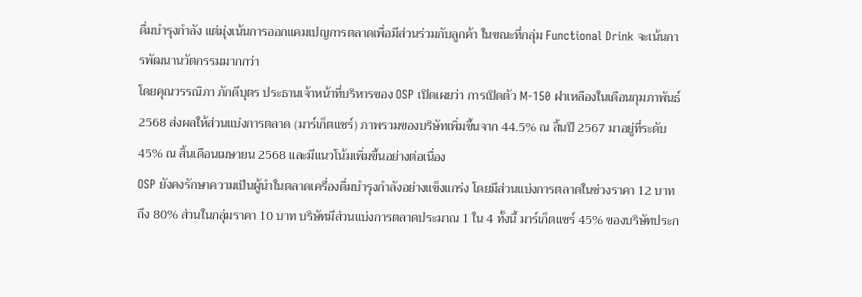ดื่มบำรุงกำลัง แต่มุ่งเน้นการออกแคมเปญการตลาดเพื่อมีส่วนร่วมกับลูกค้า ในขณะที่กลุ่ม Functional Drink จะเน้นการพัฒนานวัตกรรมมากกว่า
โดยคุณวรรณิภา ภักดีบุตร ประธานเจ้าหน้าที่บริหารของ OSP เปิดเผยว่า การเปิดตัว M-150 ฝาเหลืองในเดือนกุมภาพันธ์ 2568 ส่งผลให้ส่วนแบ่งการตลาด (มาร์เก็ตแชร์) ภาพรวมของบริษัทเพิ่มขึ้นจาก 44.5% ณ สิ้นปี 2567 มาอยู่ที่ระดับ 45% ณ สิ้นเดือนเมษายน 2568 และมีแนวโน้มเพิ่มขึ้นอย่างต่อเนื่อง
OSP ยังคงรักษาความเป็นผู้นำในตลาดเครื่องดื่มบำรุงกำลังอย่างแข็งแกร่ง โดยมีส่วนแบ่งการตลาดในช่วงราคา 12 บาท ถึง 80% ส่วนในกลุ่มราคา 10 บาท บริษัทมีส่วนแบ่งการตลาดประมาณ 1 ใน 4 ทั้งนี้ มาร์เก็ตแชร์ 45% ของบริษัทประก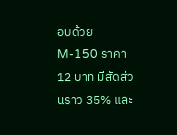อบด้วย M-150 ราคา 12 บาท มีสัดส่วนราว 35% และ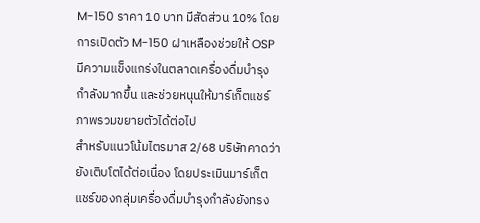M-150 ราคา 10 บาท มีสัดส่วน 10% โดยการเปิดตัว M-150 ฝาเหลืองช่วยให้ OSP มีความแข็งแกร่งในตลาดเครื่องดื่มบำรุงกำลังมากขึ้น และช่วยหนุนให้มาร์เก็ตแชร์ภาพรวมขยายตัวได้ต่อไป
สำหรับแนวโน้มไตรมาส 2/68 บริษัทคาดว่ายังเติบโตได้ต่อเนื่อง โดยประเมินมาร์เก็ตแชร์ของกลุ่มเครื่องดื่มบำรุงกำลังยังทรง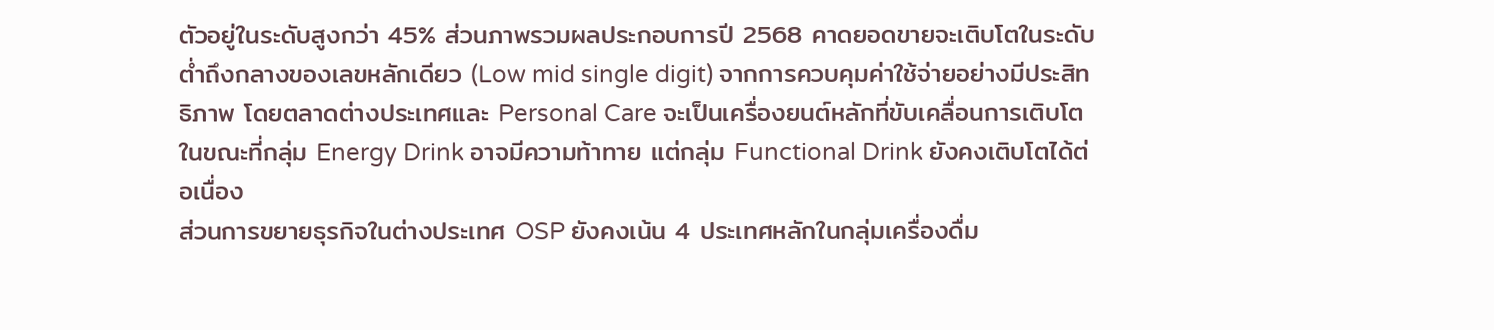ตัวอยู่ในระดับสูงกว่า 45% ส่วนภาพรวมผลประกอบการปี 2568 คาดยอดขายจะเติบโตในระดับต่ำถึงกลางของเลขหลักเดียว (Low mid single digit) จากการควบคุมค่าใช้จ่ายอย่างมีประสิทธิภาพ โดยตลาดต่างประเทศและ Personal Care จะเป็นเครื่องยนต์หลักที่ขับเคลื่อนการเติบโต ในขณะที่กลุ่ม Energy Drink อาจมีความท้าทาย แต่กลุ่ม Functional Drink ยังคงเติบโตได้ต่อเนื่อง
ส่วนการขยายธุรกิจในต่างประเทศ OSP ยังคงเน้น 4 ประเทศหลักในกลุ่มเครื่องดื่ม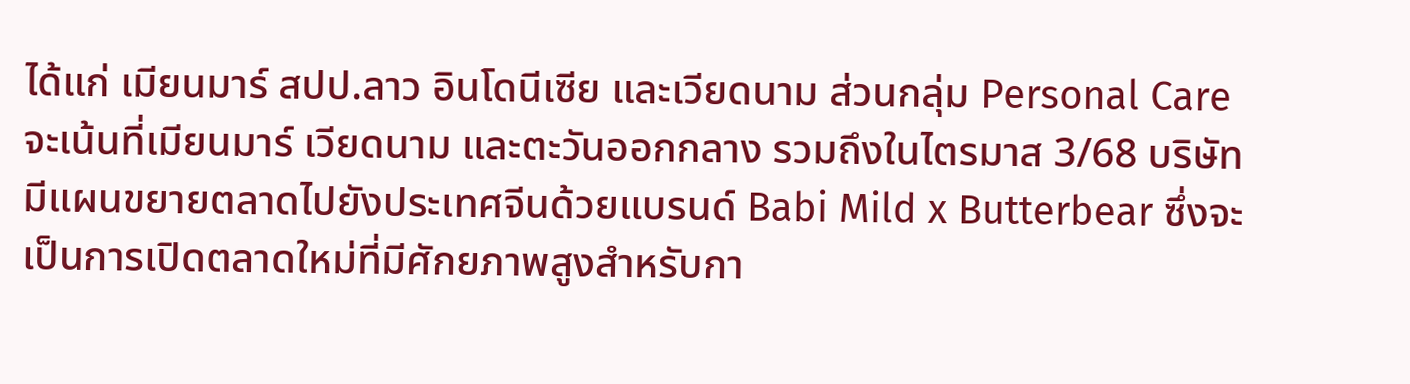ได้แก่ เมียนมาร์ สปป.ลาว อินโดนีเซีย และเวียดนาม ส่วนกลุ่ม Personal Care จะเน้นที่เมียนมาร์ เวียดนาม และตะวันออกกลาง รวมถึงในไตรมาส 3/68 บริษัทมีแผนขยายตลาดไปยังประเทศจีนด้วยแบรนด์ Babi Mild x Butterbear ซึ่งจะเป็นการเปิดตลาดใหม่ที่มีศักยภาพสูงสำหรับกา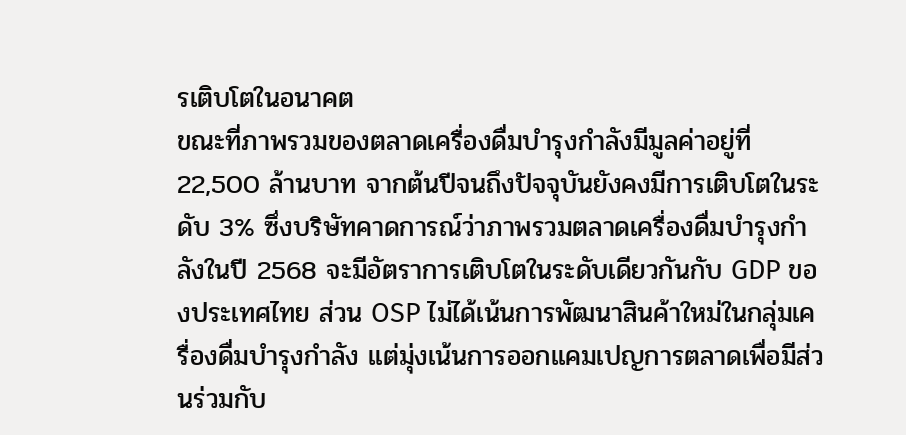รเติบโตในอนาคต
ขณะที่ภาพรวมของตลาดเครื่องดื่มบำรุงกำลังมีมูลค่าอยู่ที่ 22,500 ล้านบาท จากต้นปีจนถึงปัจจุบันยังคงมีการเติบโตในระดับ 3% ซึ่งบริษัทคาดการณ์ว่าภาพรวมตลาดเครื่องดื่มบำรุงกำลังในปี 2568 จะมีอัตราการเติบโตในระดับเดียวกันกับ GDP ของประเทศไทย ส่วน OSP ไม่ได้เน้นการพัฒนาสินค้าใหม่ในกลุ่มเครื่องดื่มบำรุงกำลัง แต่มุ่งเน้นการออกแคมเปญการตลาดเพื่อมีส่วนร่วมกับ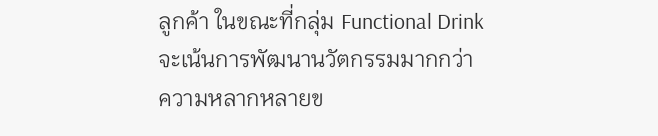ลูกค้า ในขณะที่กลุ่ม Functional Drink จะเน้นการพัฒนานวัตกรรมมากกว่า
ความหลากหลายข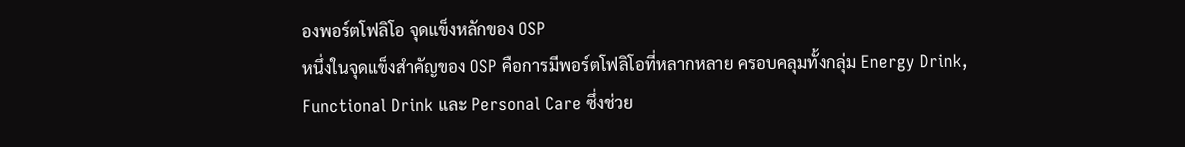องพอร์ตโฟลิโอ จุดแข็งหลักของ OSP
หนึ่งในจุดแข็งสำคัญของ OSP คือการมีพอร์ตโฟลิโอที่หลากหลาย ครอบคลุมทั้งกลุ่ม Energy Drink, Functional Drink และ Personal Care ซึ่งช่วย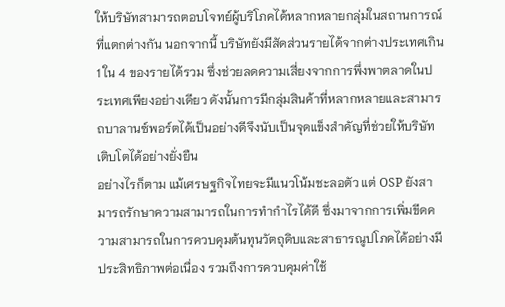ให้บริษัทสามารถตอบโจทย์ผู้บริโภคได้หลากหลายกลุ่มในสถานการณ์ที่แตกต่างกัน นอกจากนี้ บริษัทยังมีสัดส่วนรายได้จากต่างประเทศเกิน 1 ใน 4 ของรายได้รวม ซึ่งช่วยลดความเสี่ยงจากการพึ่งพาตลาดในประเทศเพียงอย่างเดียว ดังนั้นการมีกลุ่มสินค้าที่หลากหลายและสามารถบาลานซ์พอร์ตได้เป็นอย่างดีจึงนับเป็นจุดแข็งสำคัญที่ช่วยให้บริษัทเติบโตได้อย่างยั่งยืน
อย่างไรก็ตาม แม้เศรษฐกิจไทยจะมีแนวโน้มชะลอตัว แต่ OSP ยังสามารถรักษาความสามารถในการทำกำไรได้ดี ซึ่งมาจากการเพิ่มขีดความสามารถในการควบคุมต้นทุนวัตถุดิบและสาธารณูปโภคได้อย่างมีประสิทธิภาพต่อเนื่อง รวมถึงการควบคุมค่าใช้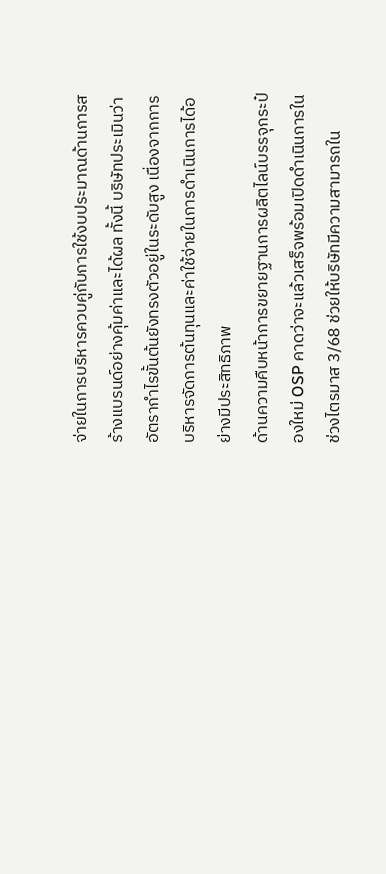จ่ายในการบริหารควบคู่กับการใช้งบประมาณด้านการสร้างแบรนด์อย่างคุ้มค่าและได้ผล ทั้งนี้ บริษัทประเมินว่าอัตรากำไรขั้นต้นยังทรงตัวอยู่ในระดับสูง เนื่องจากการบริหารจัดการต้นทุนและค่าใช้จ่ายในการดำเนินการได้อย่างมีประสิทธิภาพ
ด้านความคืบหน้าการขยายฐานการผลิตไลน์บรรจุกระป๋องใหม่ OSP คาดว่าจะแล้วเสร็จพร้อมเปิดดำเนินการในช่วงไตรมาส 3/68 ช่วยให้บริษัทมีความสามารถใน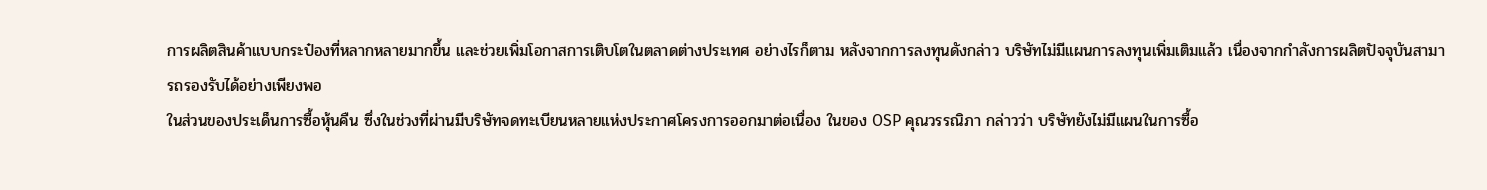การผลิตสินค้าแบบกระป๋องที่หลากหลายมากขึ้น และช่วยเพิ่มโอกาสการเติบโตในตลาดต่างประเทศ อย่างไรก็ตาม หลังจากการลงทุนดังกล่าว บริษัทไม่มีแผนการลงทุนเพิ่มเติมแล้ว เนื่องจากกำลังการผลิตปัจจุบันสามารถรองรับได้อย่างเพียงพอ
ในส่วนของประเด็นการซื้อหุ้นคืน ซึ่งในช่วงที่ผ่านมีบริษัทจดทะเบียนหลายแห่งประกาศโครงการออกมาต่อเนื่อง ในของ OSP คุณวรรณิภา กล่าวว่า บริษัทยังไม่มีแผนในการซื้อ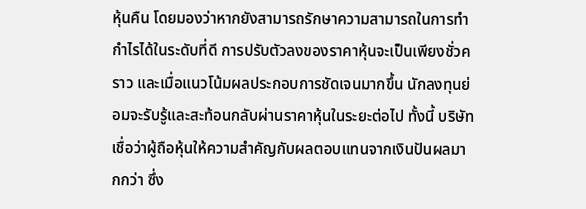หุ้นคืน โดยมองว่าหากยังสามารถรักษาความสามารถในการทำกำไรได้ในระดับที่ดี การปรับตัวลงของราคาหุ้นจะเป็นเพียงชั่วคราว และเมื่อแนวโน้มผลประกอบการชัดเจนมากขึ้น นักลงทุนย่อมจะรับรู้และสะท้อนกลับผ่านราคาหุ้นในระยะต่อไป ทั้งนี้ บริษัทเชื่อว่าผู้ถือหุ้นให้ความสำคัญกับผลตอบแทนจากเงินปันผลมากกว่า ซึ่ง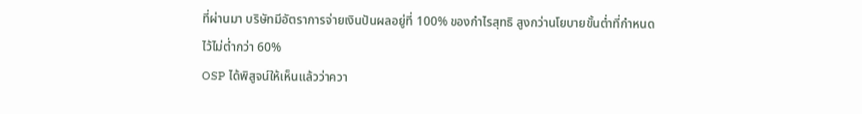ที่ผ่านมา บริษัทมีอัตราการจ่ายเงินปันผลอยู่ที่ 100% ของกำไรสุทธิ สูงกว่านโยบายขั้นต่ำที่กำหนดไว้ไม่ต่ำกว่า 60%
OSP ได้พิสูจน์ให้เห็นแล้วว่าควา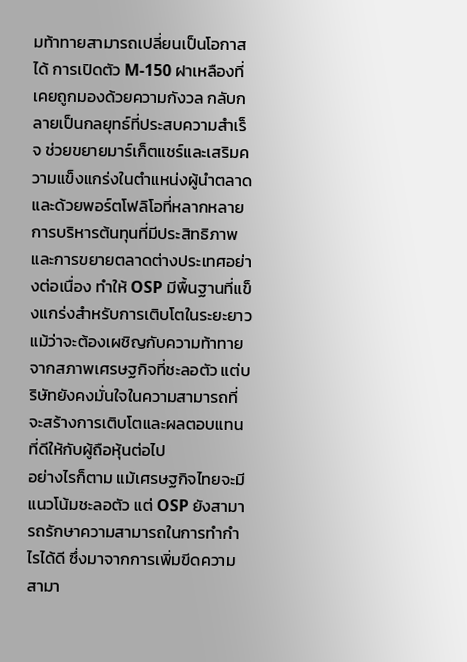มท้าทายสามารถเปลี่ยนเป็นโอกาสได้ การเปิดตัว M-150 ฝาเหลืองที่เคยถูกมองด้วยความกังวล กลับกลายเป็นกลยุทธ์ที่ประสบความสำเร็จ ช่วยขยายมาร์เก็ตแชร์และเสริมความแข็งแกร่งในตำแหน่งผู้นำตลาด
และด้วยพอร์ตโฟลิโอที่หลากหลาย การบริหารต้นทุนที่มีประสิทธิภาพ และการขยายตลาดต่างประเทศอย่างต่อเนื่อง ทำให้ OSP มีพื้นฐานที่แข็งแกร่งสำหรับการเติบโตในระยะยาว แม้ว่าจะต้องเผชิญกับความท้าทายจากสภาพเศรษฐกิจที่ชะลอตัว แต่บริษัทยังคงมั่นใจในความสามารถที่จะสร้างการเติบโตและผลตอบแทนที่ดีให้กับผู้ถือหุ้นต่อไป
อย่างไรก็ตาม แม้เศรษฐกิจไทยจะมีแนวโน้มชะลอตัว แต่ OSP ยังสามารถรักษาความสามารถในการทำกำไรได้ดี ซึ่งมาจากการเพิ่มขีดความสามา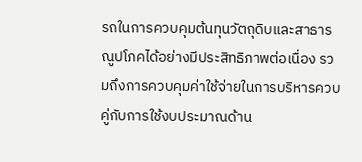รถในการควบคุมต้นทุนวัตถุดิบและสาธารณูปโภคได้อย่างมีประสิทธิภาพต่อเนื่อง รวมถึงการควบคุมค่าใช้จ่ายในการบริหารควบคู่กับการใช้งบประมาณด้าน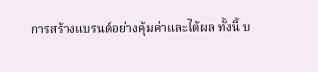การสร้างแบรนด์อย่างคุ้มค่าและได้ผล ทั้งนี้ บ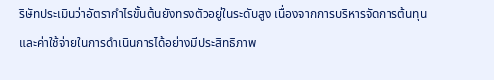ริษัทประเมินว่าอัตรากำไรขั้นต้นยังทรงตัวอยู่ในระดับสูง เนื่องจากการบริหารจัดการต้นทุนและค่าใช้จ่ายในการดำเนินการได้อย่างมีประสิทธิภาพ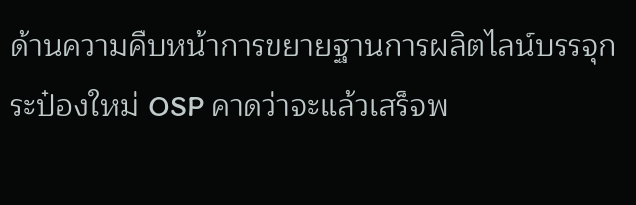ด้านความคืบหน้าการขยายฐานการผลิตไลน์บรรจุกระป๋องใหม่ OSP คาดว่าจะแล้วเสร็จพ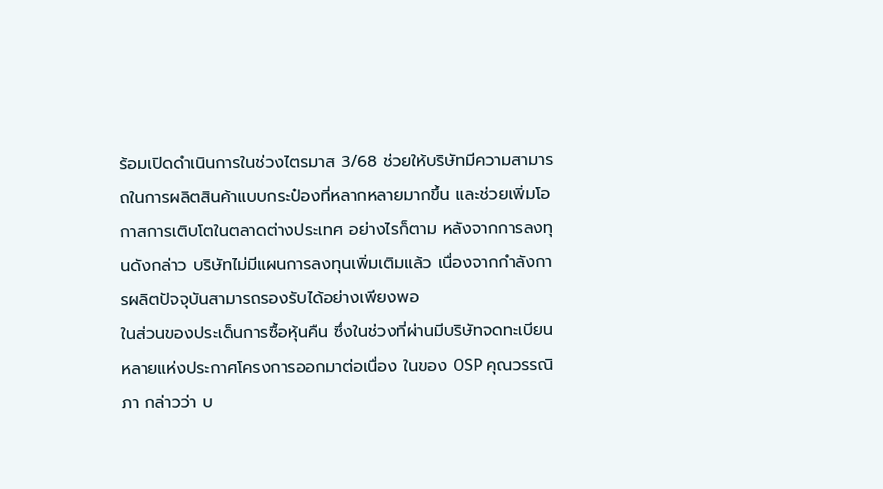ร้อมเปิดดำเนินการในช่วงไตรมาส 3/68 ช่วยให้บริษัทมีความสามารถในการผลิตสินค้าแบบกระป๋องที่หลากหลายมากขึ้น และช่วยเพิ่มโอกาสการเติบโตในตลาดต่างประเทศ อย่างไรก็ตาม หลังจากการลงทุนดังกล่าว บริษัทไม่มีแผนการลงทุนเพิ่มเติมแล้ว เนื่องจากกำลังการผลิตปัจจุบันสามารถรองรับได้อย่างเพียงพอ
ในส่วนของประเด็นการซื้อหุ้นคืน ซึ่งในช่วงที่ผ่านมีบริษัทจดทะเบียนหลายแห่งประกาศโครงการออกมาต่อเนื่อง ในของ OSP คุณวรรณิภา กล่าวว่า บ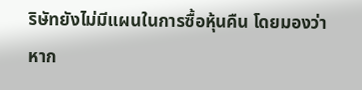ริษัทยังไม่มีแผนในการซื้อหุ้นคืน โดยมองว่าหาก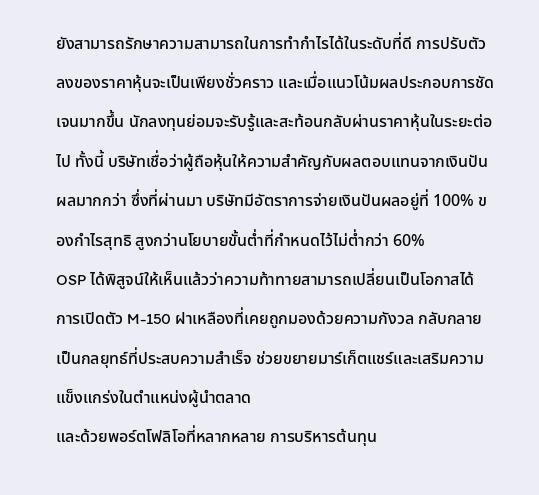ยังสามารถรักษาความสามารถในการทำกำไรได้ในระดับที่ดี การปรับตัวลงของราคาหุ้นจะเป็นเพียงชั่วคราว และเมื่อแนวโน้มผลประกอบการชัดเจนมากขึ้น นักลงทุนย่อมจะรับรู้และสะท้อนกลับผ่านราคาหุ้นในระยะต่อไป ทั้งนี้ บริษัทเชื่อว่าผู้ถือหุ้นให้ความสำคัญกับผลตอบแทนจากเงินปันผลมากกว่า ซึ่งที่ผ่านมา บริษัทมีอัตราการจ่ายเงินปันผลอยู่ที่ 100% ของกำไรสุทธิ สูงกว่านโยบายขั้นต่ำที่กำหนดไว้ไม่ต่ำกว่า 60%
OSP ได้พิสูจน์ให้เห็นแล้วว่าความท้าทายสามารถเปลี่ยนเป็นโอกาสได้ การเปิดตัว M-150 ฝาเหลืองที่เคยถูกมองด้วยความกังวล กลับกลายเป็นกลยุทธ์ที่ประสบความสำเร็จ ช่วยขยายมาร์เก็ตแชร์และเสริมความแข็งแกร่งในตำแหน่งผู้นำตลาด
และด้วยพอร์ตโฟลิโอที่หลากหลาย การบริหารต้นทุน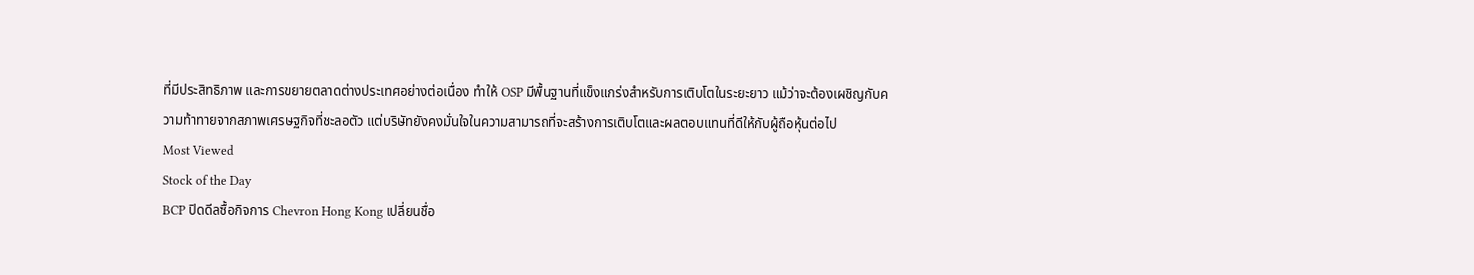ที่มีประสิทธิภาพ และการขยายตลาดต่างประเทศอย่างต่อเนื่อง ทำให้ OSP มีพื้นฐานที่แข็งแกร่งสำหรับการเติบโตในระยะยาว แม้ว่าจะต้องเผชิญกับความท้าทายจากสภาพเศรษฐกิจที่ชะลอตัว แต่บริษัทยังคงมั่นใจในความสามารถที่จะสร้างการเติบโตและผลตอบแทนที่ดีให้กับผู้ถือหุ้นต่อไป
Most Viewed
Stock of the Day
BCP ปิดดีลซื้อกิจการ Chevron Hong Kong เปลี่ยนชื่อ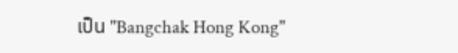เป็น "Bangchak Hong Kong"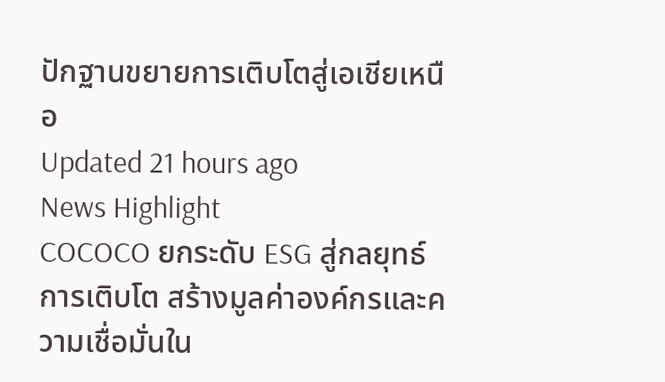ปักฐานขยายการเติบโตสู่เอเชียเหนือ
Updated 21 hours ago
News Highlight
COCOCO ยกระดับ ESG สู่กลยุทธ์การเติบโต สร้างมูลค่าองค์กรและความเชื่อมั่นใน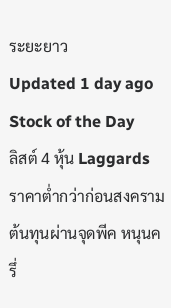ระยะยาว
Updated 1 day ago
Stock of the Day
ลิสต์ 4 หุ้น Laggards ราคาต่ำกว่าก่อนสงคราม ต้นทุนผ่านจุดพีค หนุนครึ่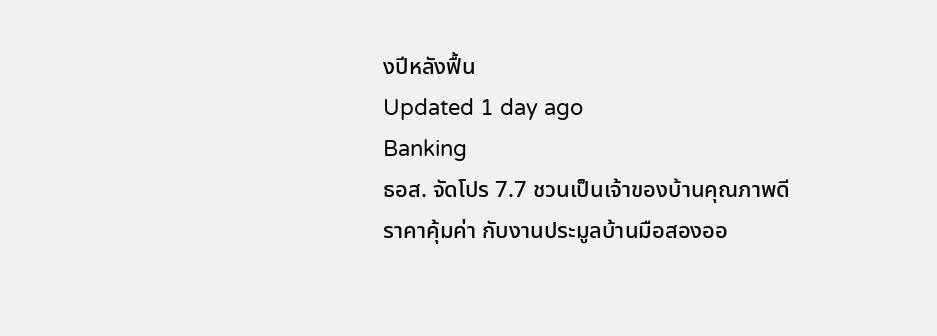งปีหลังฟื้น
Updated 1 day ago
Banking
ธอส. จัดโปร 7.7 ชวนเป็นเจ้าของบ้านคุณภาพดี ราคาคุ้มค่า กับงานประมูลบ้านมือสองออ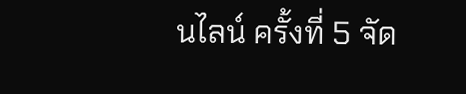นไลน์ ครั้งที่ 5 จัด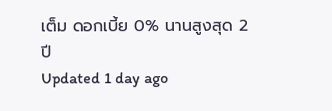เต็ม ดอกเบี้ย 0% นานสูงสุด 2 ปี
Updated 1 day ago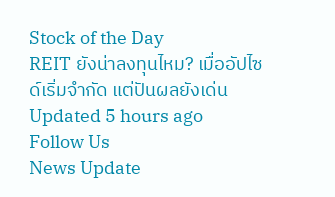Stock of the Day
REIT ยังน่าลงทุนไหม? เมื่ออัปไซด์เริ่มจำกัด แต่ปันผลยังเด่น
Updated 5 hours ago
Follow Us
News Update